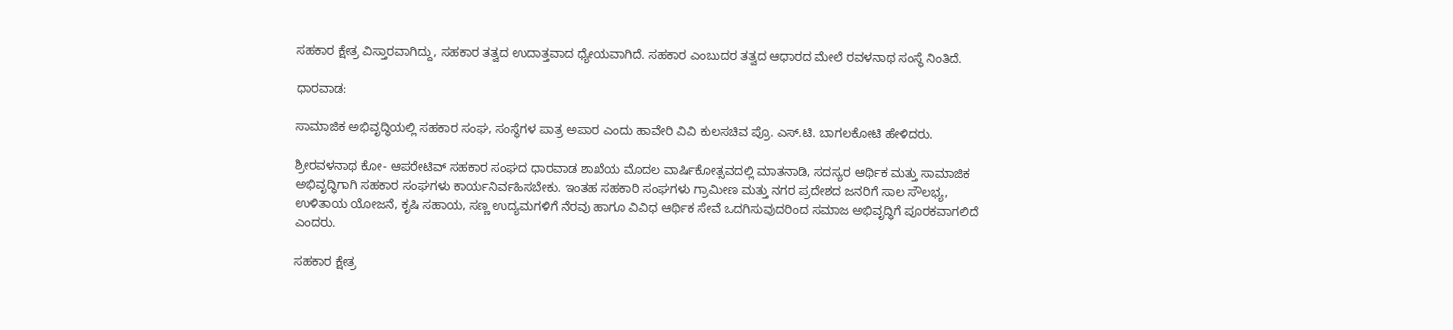ಸಹಕಾರ ಕ್ಷೇತ್ರ ವಿಸ್ತಾರವಾಗಿದ್ದು, ಸಹಕಾರ ತತ್ವದ ಉದಾತ್ತವಾದ ಧ್ಯೇಯವಾಗಿದೆ. ಸಹಕಾರ ಎಂಬುದರ ತತ್ವದ ಆಧಾರದ ಮೇಲೆ ರವಳನಾಥ ಸಂಸ್ಥೆ ನಿಂತಿದೆ.

ಧಾರವಾಡ:

ಸಾಮಾಜಿಕ ಅಭಿವೃದ್ಧಿಯಲ್ಲಿ ಸಹಕಾರ ಸಂಘ, ಸಂಸ್ಥೆಗಳ ಪಾತ್ರ ಅಪಾರ ಎಂದು ಹಾವೇರಿ ವಿವಿ ಕುಲಸಚಿವ ಪ್ರೊ. ಎಸ್.ಟಿ. ಬಾಗಲಕೋಟಿ ಹೇಳಿದರು.

ಶ್ರೀರವಳನಾಥ ಕೋ- ಆಪರೇಟಿವ್ ಸಹಕಾರ ಸಂಘದ ಧಾರವಾಡ ಶಾಖೆಯ ಮೊದಲ ವಾರ್ಷಿಕೋತ್ಸವದಲ್ಲಿ ಮಾತನಾಡಿ, ಸದಸ್ಯರ ಆರ್ಥಿಕ ಮತ್ತು ಸಾಮಾಜಿಕ ಅಭಿವೃದ್ಧಿಗಾಗಿ ಸಹಕಾರ ಸಂಘಗಳು ಕಾರ್ಯನಿರ್ವಹಿಸಬೇಕು. ಇಂತಹ ಸಹಕಾರಿ ಸಂಘಗಳು ಗ್ರಾಮೀಣ ಮತ್ತು ನಗರ ಪ್ರದೇಶದ ಜನರಿಗೆ ಸಾಲ ಸೌಲಭ್ಯ, ಉಳಿತಾಯ ಯೋಜನೆ, ಕೃಷಿ ಸಹಾಯ, ಸಣ್ಣ ಉದ್ಯಮಗಳಿಗೆ ನೆರವು ಹಾಗೂ ವಿವಿಧ ಆರ್ಥಿಕ ಸೇವೆ ಒದಗಿಸುವುದರಿಂದ ಸಮಾಜ ಅಭಿವೃದ್ಧಿಗೆ ಪೂರಕವಾಗಲಿದೆ ಎಂದರು.

ಸಹಕಾರ ಕ್ಷೇತ್ರ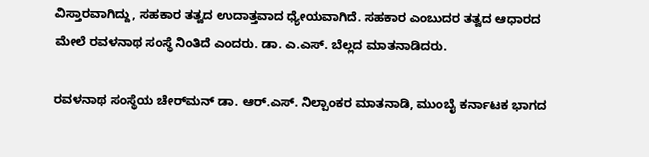ವಿಸ್ತಾರವಾಗಿದ್ದು, ಸಹಕಾರ ತತ್ವದ ಉದಾತ್ತವಾದ ಧ್ಯೇಯವಾಗಿದೆ. ಸಹಕಾರ ಎಂಬುದರ ತತ್ವದ ಆಧಾರದ ಮೇಲೆ ರವಳನಾಥ ಸಂಸ್ಥೆ ನಿಂತಿದೆ ಎಂದರು. ಡಾ. ಎ.ಎಸ್. ಬೆಲ್ಲದ ಮಾತನಾಡಿದರು.

ರವಳನಾಥ ಸಂಸ್ಥೆಯ ಚೇರ್‌ಮನ್‌ ಡಾ. ಆರ್.ಎಸ್. ನಿಲ್ಪಾಂಕರ ಮಾತನಾಡಿ, ಮುಂಬೈ ಕರ್ನಾಟಕ ಭಾಗದ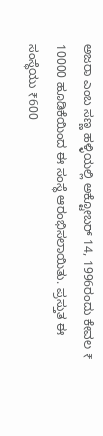ಅಜರಾ ಎಂಬ ಸಣ್ಣ ಹಳ್ಳಿಯಲ್ಲಿ ಅಕ್ಟೋಬರ್ 14, 1996ರಂದು ಕೇವಲ ₹ 10000 ಹೂಡಿಕೆಯಿಂದ ಈ ಸಂಸ್ಥೆ ಆರಂಭಿಸಲಾಯಿತು. ಪ್ರಸ್ತುತ ಈ ಸಂಸ್ಥೆಯು ₹600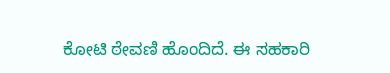ಕೋಟಿ ಠೇವಣಿ ಹೊಂದಿದೆ. ಈ ಸಹಕಾರಿ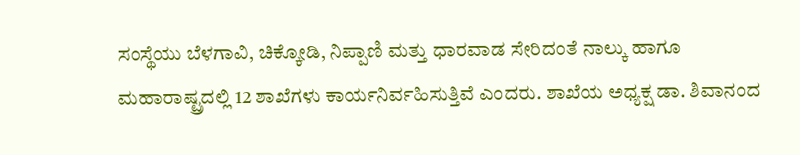ಸಂಸ್ಥೆಯು ಬೆಳಗಾವಿ, ಚಿಕ್ಕೋಡಿ, ನಿಪ್ಪಾಣಿ ಮತ್ತು ಧಾರವಾಡ ಸೇರಿದಂತೆ ನಾಲ್ಕು ಹಾಗೂ ಮಹಾರಾಷ್ಟ್ರದಲ್ಲಿ 12 ಶಾಖೆಗಳು ಕಾರ್ಯನಿರ್ವಹಿಸುತ್ತಿವೆ ಎಂದರು. ಶಾಖೆಯ ಅಧ್ಯಕ್ಷ ಡಾ. ಶಿವಾನಂದ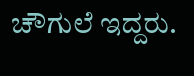ಚೌಗುಲೆ ಇದ್ದರು.